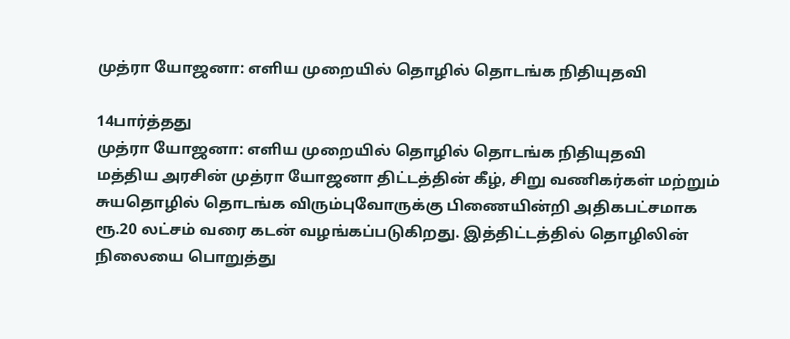முத்ரா யோஜனா: எளிய முறையில் தொழில் தொடங்க நிதியுதவி

14பார்த்தது
முத்ரா யோஜனா: எளிய முறையில் தொழில் தொடங்க நிதியுதவி
மத்திய அரசின் முத்ரா யோஜனா திட்டத்தின் கீழ், சிறு வணிகர்கள் மற்றும் சுயதொழில் தொடங்க விரும்புவோருக்கு பிணையின்றி அதிகபட்சமாக ரூ.20 லட்சம் வரை கடன் வழங்கப்படுகிறது. இத்திட்டத்தில் தொழிலின் நிலையை பொறுத்து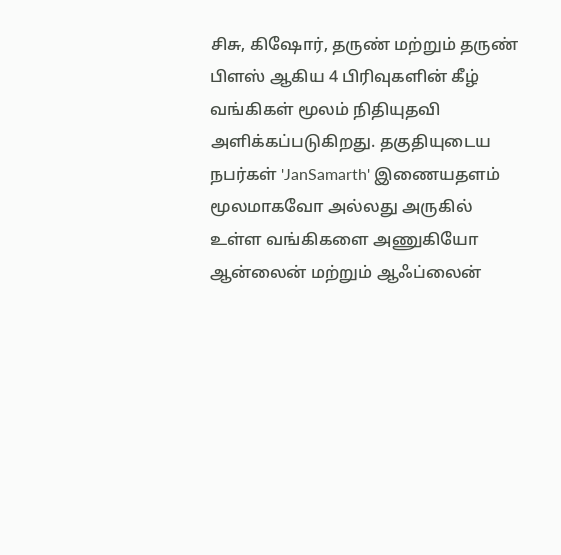சிசு, கிஷோர், தருண் மற்றும் தருண் பிளஸ் ஆகிய 4 பிரிவுகளின் கீழ் வங்கிகள் மூலம் நிதியுதவி அளிக்கப்படுகிறது. தகுதியுடைய நபர்கள் 'JanSamarth' இணையதளம் மூலமாகவோ அல்லது அருகில் உள்ள வங்கிகளை அணுகியோ ஆன்லைன் மற்றும் ஆஃப்லைன்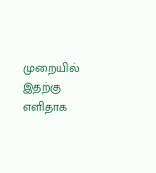முறையில் இதற்கு எளிதாக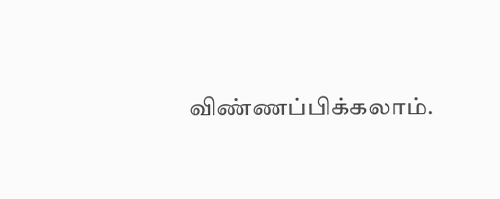விண்ணப்பிக்கலாம்.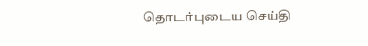தொடர்புடைய செய்தி